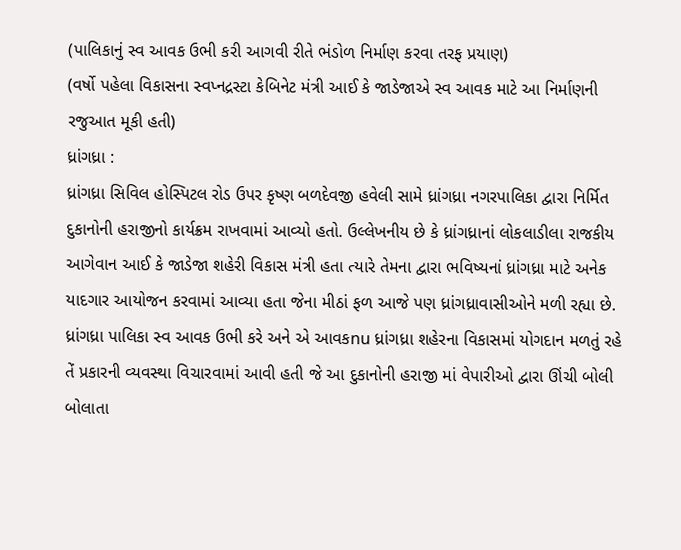(પાલિકાનું સ્વ આવક ઉભી કરી આગવી રીતે ભંડોળ નિર્માણ કરવા તરફ પ્રયાણ)
(વર્ષો પહેલા વિકાસના સ્વપ્નદ્રસ્ટા કેબિનેટ મંત્રી આઈ કે જાડેજાએ સ્વ આવક માટે આ નિર્માણની રજુઆત મૂકી હતી)
ધ્રાંગધ્રા :
ધ્રાંગધ્રા સિવિલ હોસ્પિટલ રોડ ઉપર કૃષ્ણ બળદેવજી હવેલી સામે ધ્રાંગધ્રા નગરપાલિકા દ્વારા નિર્મિત દુકાનોની હરાજીનો કાર્યક્રમ રાખવામાં આવ્યો હતો. ઉલ્લેખનીય છે કે ધ્રાંગધ્રાનાં લોકલાડીલા રાજકીય આગેવાન આઈ કે જાડેજા શહેરી વિકાસ મંત્રી હતા ત્યારે તેમના દ્વારા ભવિષ્યનાં ધ્રાંગધ્રા માટે અનેક યાદગાર આયોજન કરવામાં આવ્યા હતા જેના મીઠાં ફળ આજે પણ ધ્રાંગધ્રાવાસીઓને મળી રહ્યા છે. ધ્રાંગધ્રા પાલિકા સ્વ આવક ઉભી કરે અને એ આવકnu ધ્રાંગધ્રા શહેરના વિકાસમાં યોગદાન મળતું રહે તેં પ્રકારની વ્યવસ્થા વિચારવામાં આવી હતી જે આ દુકાનોની હરાજી માં વેપારીઓ દ્વારા ઊંચી બોલી બોલાતા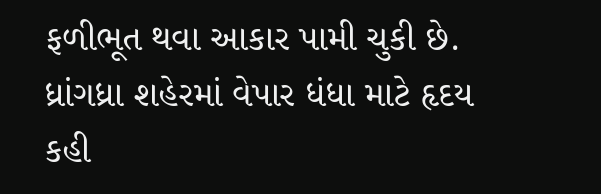ફળીભૂત થવા આકાર પામી ચુકી છે. ધ્રાંગધ્રા શહેરમાં વેપાર ધંધા માટે હૃદય કહી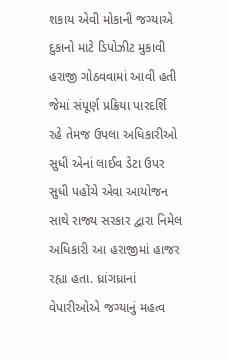શકાય એવી મોકાની જગ્યાએ દુકાનો માટે ડિપોઝીટ મુકાવી હરાજી ગોઠવવામાં આવી હતી જેમાં સંપૂર્ણ પ્રક્રિયા પારદર્શિ રહે તેમજ ઉપલા અધિકારીઓ સુધી એનાં લાઈવ ડેટા ઉપર સુધી પહોંચે એવા આયોજન સાથે રાજ્ય સરકાર દ્વારા નિમેલ અધિકારી આ હરાજીમાં હાજર રહ્યા હતા. ધ્રાંગધ્રાનાં વેપારીઓએ જગ્યાનું મહત્વ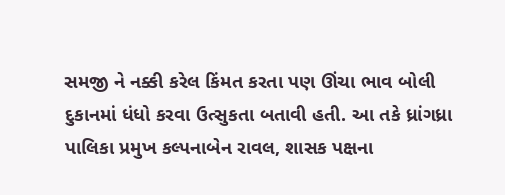સમજી ને નક્કી કરેલ કિંમત કરતા પણ ઊંચા ભાવ બોલી દુકાનમાં ધંધો કરવા ઉત્સુકતા બતાવી હતી. આ તકે ધ્રાંગધ્રા પાલિકા પ્રમુખ કલ્પનાબેન રાવલ, શાસક પક્ષના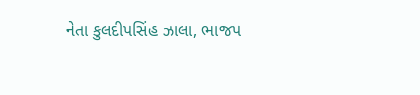નેતા કુલદીપસિંહ ઝાલા, ભાજપ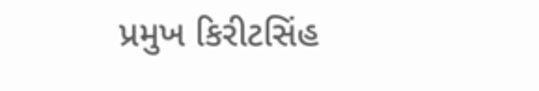પ્રમુખ કિરીટસિંહ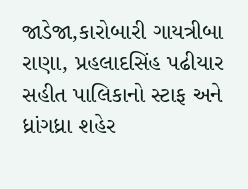જાડેજા,કારોબારી ગાયત્રીબા રાણા, પ્રહલાદસિંહ પઢીયાર સહીત પાલિકાનો સ્ટાફ અને ધ્રાંગધ્રા શહેર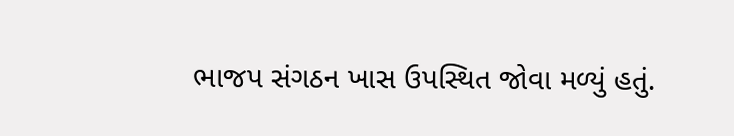ભાજપ સંગઠન ખાસ ઉપસ્થિત જોવા મળ્યું હતું.